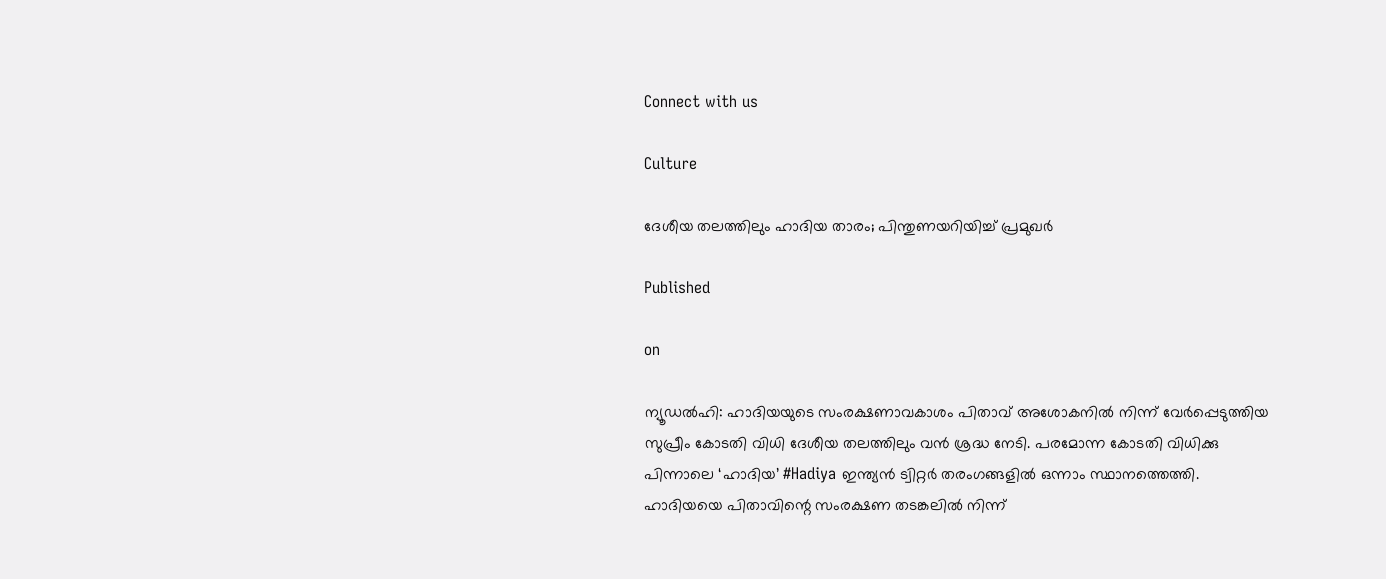Connect with us

Culture

ദേശീയ തലത്തിലും ഹാദിയ താരം; പിന്തുണയറിയിച്ച് പ്രമുഖര്‍

Published

on

ന്യൂഡല്‍ഹി: ഹാദിയയുടെ സംരക്ഷണാവകാശം പിതാവ് അശോകനില്‍ നിന്ന് വേര്‍പ്പെടുത്തിയ സുപ്രീം കോടതി വിധി ദേശീയ തലത്തിലും വന്‍ ശ്രദ്ധ നേടി. പരമോന്ന കോടതി വിധിക്കു പിന്നാലെ ‘ഹാദിയ’ #Hadiya ഇന്ത്യന്‍ ട്വിറ്റര്‍ തരംഗങ്ങളില്‍ ഒന്നാം സ്ഥാനത്തെത്തി. ഹാദിയയെ പിതാവിന്റെ സംരക്ഷണ തടങ്കലില്‍ നിന്ന്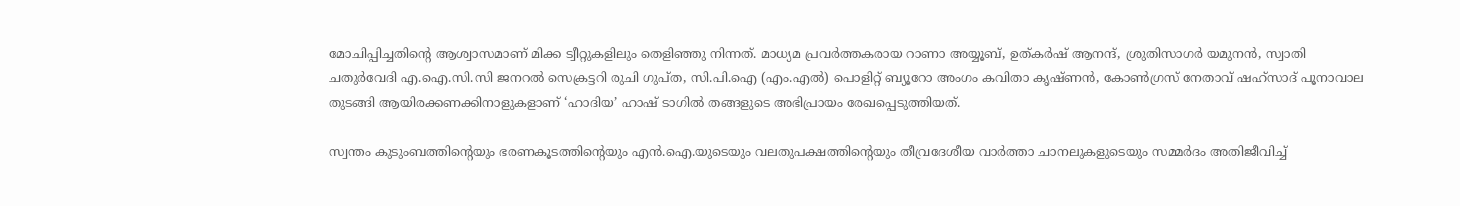മോചിപ്പിച്ചതിന്റെ ആശ്വാസമാണ് മിക്ക ട്വീറ്റുകളിലും തെളിഞ്ഞു നിന്നത്. മാധ്യമ പ്രവര്‍ത്തകരായ റാണാ അയ്യൂബ്, ഉത്കര്‍ഷ് ആനന്ദ്, ശ്രുതിസാഗര്‍ യമുനന്‍, സ്വാതി ചതുര്‍വേദി എ.ഐ.സി.സി ജനറല്‍ സെക്രട്ടറി രുചി ഗുപ്ത, സി.പി.ഐ (എം.എല്‍) പൊളിറ്റ് ബ്യൂറോ അംഗം കവിതാ കൃഷ്ണന്‍, കോണ്‍ഗ്രസ് നേതാവ് ഷഹ്‌സാദ് പൂനാവാല തുടങ്ങി ആയിരക്കണക്കിനാളുകളാണ് ‘ഹാദിയ’ ഹാഷ് ടാഗില്‍ തങ്ങളുടെ അഭിപ്രായം രേഖപ്പെടുത്തിയത്.

സ്വന്തം കുടുംബത്തിന്റെയും ഭരണകൂടത്തിന്റെയും എന്‍.ഐ.യുടെയും വലതുപക്ഷത്തിന്റെയും തീവ്രദേശീയ വാര്‍ത്താ ചാനലുകളുടെയും സമ്മര്‍ദം അതിജീവിച്ച്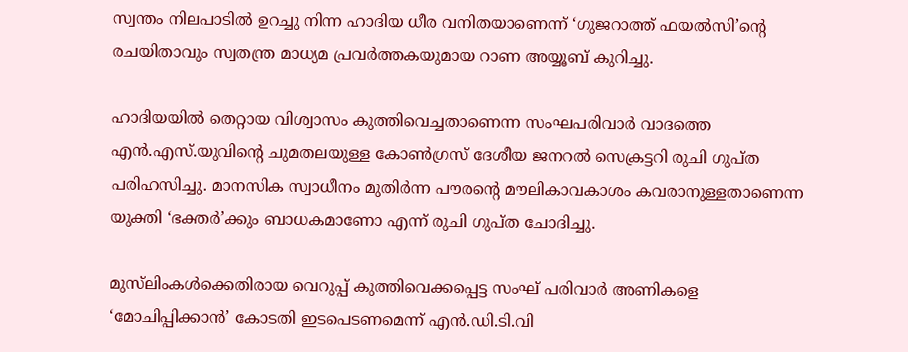സ്വന്തം നിലപാടില്‍ ഉറച്ചു നിന്ന ഹാദിയ ധീര വനിതയാണെന്ന് ‘ഗുജറാത്ത് ഫയല്‍സി’ന്റെ രചയിതാവും സ്വതന്ത്ര മാധ്യമ പ്രവര്‍ത്തകയുമായ റാണ അയ്യൂബ് കുറിച്ചു.

ഹാദിയയില്‍ തെറ്റായ വിശ്വാസം കുത്തിവെച്ചതാണെന്ന സംഘപരിവാര്‍ വാദത്തെ എന്‍.എസ്.യുവിന്റെ ചുമതലയുള്ള കോണ്‍ഗ്രസ് ദേശീയ ജനറല്‍ സെക്രട്ടറി രുചി ഗുപ്ത പരിഹസിച്ചു. മാനസിക സ്വാധീനം മുതിര്‍ന്ന പൗരന്റെ മൗലികാവകാശം കവരാനുള്ളതാണെന്ന യുക്തി ‘ഭക്തര്‍’ക്കും ബാധകമാണോ എന്ന് രുചി ഗുപ്ത ചോദിച്ചു.

മുസ്‌ലിംകള്‍ക്കെതിരായ വെറുപ്പ് കുത്തിവെക്കപ്പെട്ട സംഘ് പരിവാര്‍ അണികളെ ‘മോചിപ്പിക്കാന്‍’ കോടതി ഇടപെടണമെന്ന് എന്‍.ഡി.ടി.വി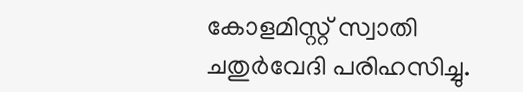കോളമിസ്റ്റ് സ്വാതി ചതുര്‍വേദി പരിഹസിച്ചു.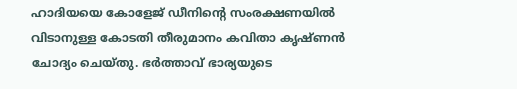ഹാദിയയെ കോളേജ് ഡീനിന്റെ സംരക്ഷണയില്‍ വിടാനുള്ള കോടതി തീരുമാനം കവിതാ കൃഷ്ണന്‍ ചോദ്യം ചെയ്തു. ഭര്‍ത്താവ് ഭാര്യയുടെ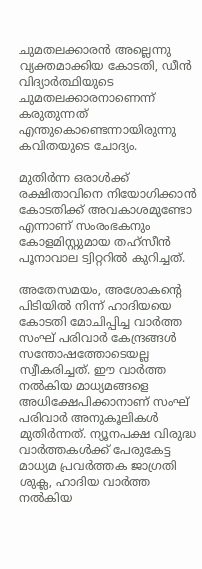ചുമതലക്കാരന്‍ അല്ലെന്നു വ്യക്തമാക്കിയ കോടതി, ഡീന്‍ വിദ്യാര്‍ത്ഥിയുടെ ചുമതലക്കാരനാണെന്ന് കരുതുന്നത് എന്തുകൊണ്ടെന്നായിരുന്നു കവിതയുടെ ചോദ്യം.

മുതിര്‍ന്ന ഒരാള്‍ക്ക് രക്ഷിതാവിനെ നിയോഗിക്കാന്‍ കോടതിക്ക് അവകാശമുണ്ടോ എന്നാണ് സംരംഭകനും കോളമിസ്റ്റുമായ തഹ്‌സീന്‍ പൂനാവാല ട്വിറ്ററില്‍ കുറിച്ചത്.

അതേസമയം, അശോകന്റെ പിടിയില്‍ നിന്ന് ഹാദിയയെ കോടതി മോചിപ്പിച്ച വാര്‍ത്ത സംഘ് പരിവാര്‍ കേന്ദ്രങ്ങള്‍ സന്തോഷത്തോടെയല്ല സ്വീകരിച്ചത്. ഈ വാര്‍ത്ത നല്‍കിയ മാധ്യമങ്ങളെ അധിക്ഷേപിക്കാനാണ് സംഘ് പരിവാര്‍ അനുകൂലികള്‍ മുതിര്‍ന്നത്. ന്യൂനപക്ഷ വിരുദ്ധ വാര്‍ത്തകള്‍ക്ക് പേരുകേട്ട മാധ്യമ പ്രവര്‍ത്തക ജാഗ്രതി ശുക്ല, ഹാദിയ വാര്‍ത്ത നല്‍കിയ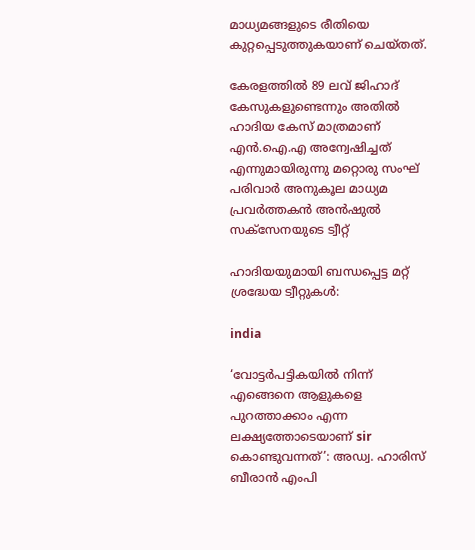മാധ്യമങ്ങളുടെ രീതിയെ കുറ്റപ്പെടുത്തുകയാണ് ചെയ്തത്.

കേരളത്തില്‍ 89 ലവ് ജിഹാദ് കേസുകളുണ്ടെന്നും അതില്‍ ഹാദിയ കേസ് മാത്രമാണ് എന്‍.ഐ.എ അന്വേഷിച്ചത് എന്നുമായിരുന്നു മറ്റൊരു സംഘ് പരിവാര്‍ അനുകൂല മാധ്യമ പ്രവര്‍ത്തകന്‍ അന്‍ഷുല്‍ സക്‌സേനയുടെ ട്വീറ്റ്‌

ഹാദിയയുമായി ബന്ധപ്പെട്ട മറ്റ് ശ്രദ്ധേയ ട്വീറ്റുകള്‍:

india

‘വോട്ടര്‍പട്ടികയില്‍ നിന്ന് എങ്ങെനെ ആളുകളെ പുറത്താക്കാം എന്ന ലക്ഷ്യത്തോടെയാണ് sir കൊണ്ടുവന്നത്’: അഡ്വ. ഹാരിസ് ബീരാൻ എംപി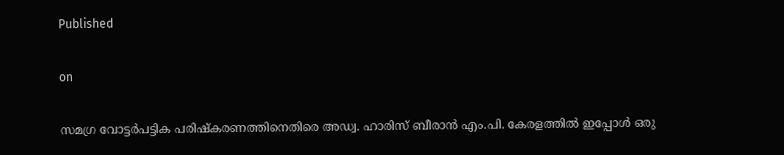Published

on

സമഗ്ര വോട്ടര്‍പട്ടിക പരിഷ്‌കരണത്തിനെതിരെ അഡ്വ. ഹാരിസ് ബീരാന്‍ എം.പി. കേരളത്തില്‍ ഇപ്പോള്‍ ഒരു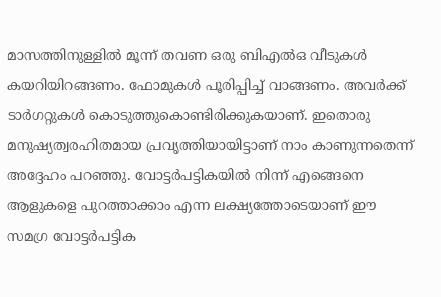മാസത്തിനുള്ളില്‍ മൂന്ന് തവണ ഒരു ബിഎല്‍ഒ വീടുകള്‍ കയറിയിറങ്ങണം. ഫോമുകള്‍ പൂരിപ്പിച്ച് വാങ്ങണം. അവര്‍ക്ക് ടാര്‍ഗറ്റുകള്‍ കൊടുത്തുകൊണ്ടിരിക്കുകയാണ്. ഇതൊരു മനുഷ്യത്വരഹിതമായ പ്രവൃത്തിയായിട്ടാണ് നാം കാണുന്നതെന്ന് അദ്ദേഹം പറഞ്ഞു. വോട്ടര്‍പട്ടികയില്‍ നിന്ന് എങ്ങെനെ ആളുകളെ പുറത്താക്കാം എന്ന ലക്ഷ്യത്തോടെയാണ് ഈ സമഗ്ര വോട്ടര്‍പട്ടിക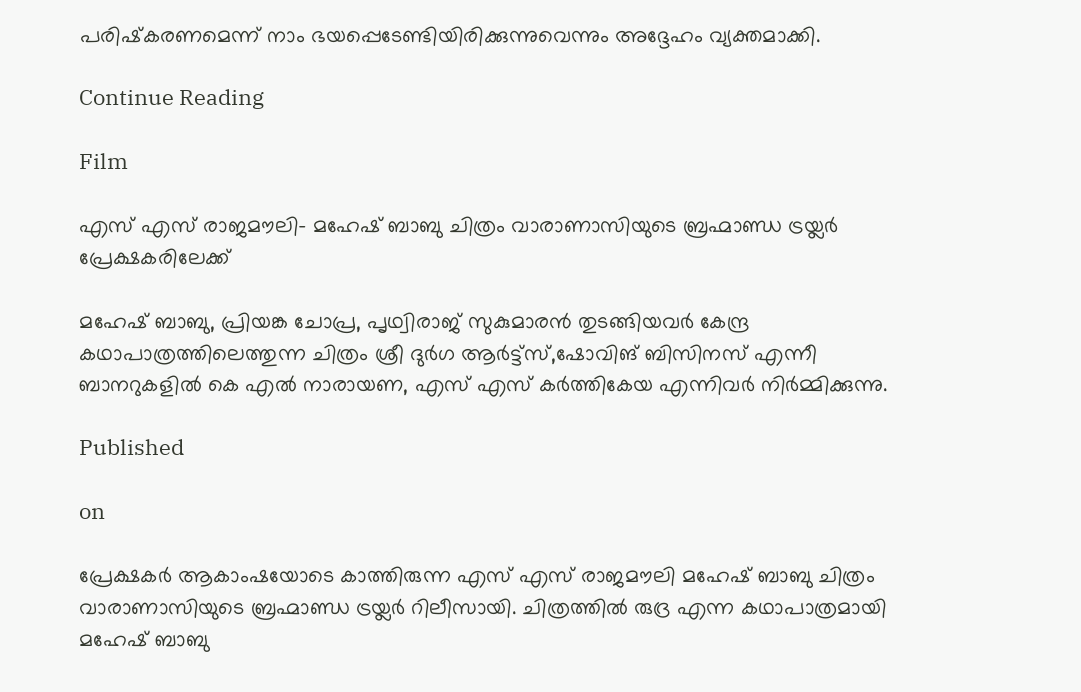പരിഷ്‌കരണമെന്ന് നാം ഭയപ്പെടേണ്ടിയിരിക്കുന്നുവെന്നും അദ്ദേഹം വ്യക്തമാക്കി.

Continue Reading

Film

എസ് എസ് രാജമൗലി- മഹേഷ് ബാബു ചിത്രം വാരാണാസിയുടെ ബ്രഹ്മാണ്ഡ ട്രയ്ലർ പ്രേക്ഷകരിലേക്ക്

മഹേഷ് ബാബു, പ്രിയങ്ക ചോപ്ര, പൃഥ്വിരാജ് സുകുമാരൻ തുടങ്ങിയവർ കേന്ദ്ര കഥാപാത്രത്തിലെത്തുന്ന ചിത്രം ശ്രീ ദുർഗ ആർട്ട്സ്,ഷോവിങ് ബിസിനസ് എന്നീ ബാനറുകളിൽ കെ എൽ നാരായണ, എസ് എസ് കർത്തികേയ എന്നിവർ നിർമ്മിക്കുന്നു.

Published

on

പ്രേക്ഷകർ ആകാംഷയോടെ കാത്തിരുന്ന എസ് എസ് രാജമൗലി മഹേഷ് ബാബു ചിത്രം വാരാണാസിയുടെ ബ്രഹ്മാണ്ഡ ട്രയ്ലർ റിലീസായി. ചിത്രത്തിൽ രുദ്ര എന്ന കഥാപാത്രമായി മഹേഷ് ബാബു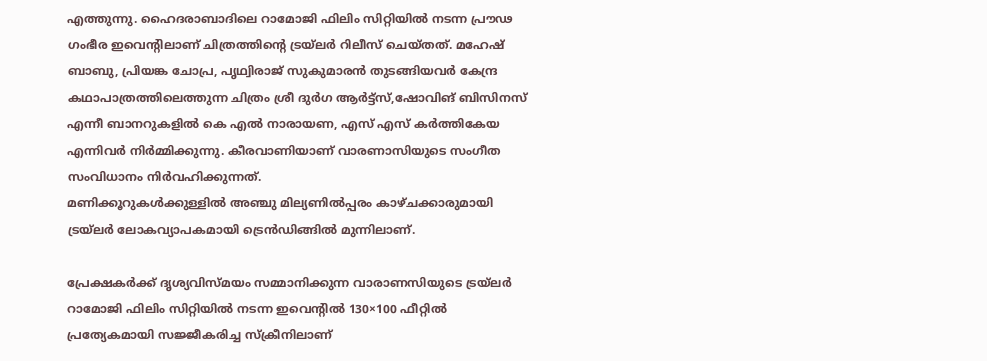എത്തുന്നു. ഹൈദരാബാദിലെ റാമോജി ഫിലിം സിറ്റിയിൽ നടന്ന പ്രൗഢ ഗംഭീര ഇവെന്റിലാണ് ചിത്രത്തിന്റെ ട്രയ്ലർ റിലീസ് ചെയ്തത്. മഹേഷ് ബാബു, പ്രിയങ്ക ചോപ്ര, പൃഥ്വിരാജ് സുകുമാരൻ തുടങ്ങിയവർ കേന്ദ്ര കഥാപാത്രത്തിലെത്തുന്ന ചിത്രം ശ്രീ ദുർഗ ആർട്ട്സ്,ഷോവിങ് ബിസിനസ് എന്നീ ബാനറുകളിൽ കെ എൽ നാരായണ, എസ് എസ് കർത്തികേയ എന്നിവർ നിർമ്മിക്കുന്നു. കീരവാണിയാണ് വാരണാസിയുടെ സംഗീത സംവിധാനം നിർവഹിക്കുന്നത്.
മണിക്കൂറുകൾക്കുള്ളിൽ അഞ്ചു മില്യണിൽപ്പരം കാഴ്ചക്കാരുമായി ട്രയ്ലർ ലോകവ്യാപകമായി ട്രെൻഡിങ്ങിൽ മുന്നിലാണ്.

പ്രേക്ഷകർക്ക് ദൃശ്യവിസ്മയം സമ്മാനിക്കുന്ന വാരാണസിയുടെ ട്രയ്ലർ റാമോജി ഫിലിം സിറ്റിയിൽ നടന്ന ഇവെന്റിൽ 130×100 ഫീറ്റിൽ പ്രത്യേകമായി സജ്ജീകരിച്ച സ്‌ക്രീനിലാണ്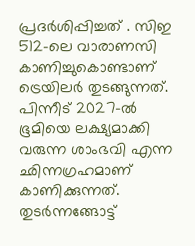പ്രദർശിപ്പിച്ചത് . സിഇ 512-ലെ വാരാണസി കാണിച്ചുകൊണ്ടാണ് ട്രെയിലര്‍ തുടങ്ങുന്നത്. പിന്നീട് 2027-ല്‍ ഭൂമിയെ ലക്ഷ്യമാക്കി വരുന്ന ശാംഭവി എന്ന ഛിന്നഗ്രഹമാണ് കാണിക്കുന്നത്. തുടര്‍ന്നങ്ങോട്ട്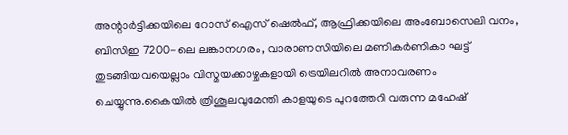അന്റാര്‍ട്ടിക്കയിലെ റോസ് ഐസ് ഷെല്‍ഫ്, ആഫ്രിക്കയിലെ അംബോസെലി വനം, ബിസിഇ 7200-ലെ ലങ്കാനഗരം, വാരാണസിയിലെ മണികര്‍ണികാ ഘട്ട് തുടങ്ങിയവയെല്ലാം വിസ്മയക്കാഴ്ചകളായി ട്രെയിലറില്‍ അനാവരണം ചെയ്യുന്നു.കൈയില്‍ ത്രിശൂലവുമേന്തി കാളയുടെ പുറത്തേറി വരുന്ന മഹേഷ്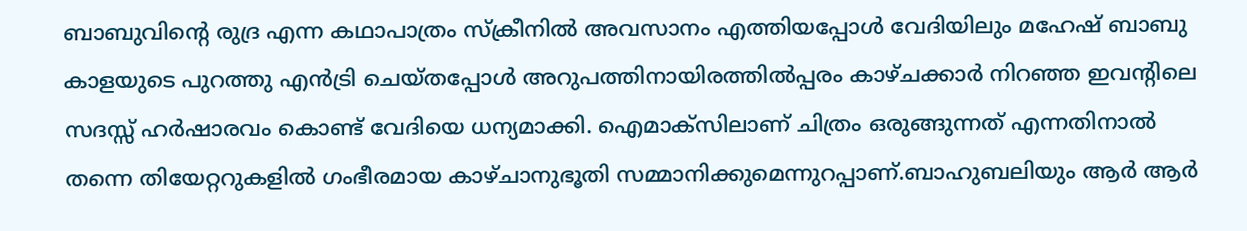ബാബുവിന്റെ രുദ്ര എന്ന കഥാപാത്രം സ്‌ക്രീനിൽ അവസാനം എത്തിയപ്പോൾ വേദിയിലും മഹേഷ് ബാബു കാളയുടെ പുറത്തു എൻട്രി ചെയ്തപ്പോൾ അറുപത്തിനായിരത്തിൽപ്പരം കാഴ്ചക്കാർ നിറഞ്ഞ ഇവന്റിലെ സദസ്സ് ഹർഷാരവം കൊണ്ട് വേദിയെ ധന്യമാക്കി. ഐമാക്‌സിലാണ് ചിത്രം ഒരുങ്ങുന്നത് എന്നതിനാല്‍ തന്നെ തിയേറ്ററുകളില്‍ ഗംഭീരമായ കാഴ്ചാനുഭൂതി സമ്മാനിക്കുമെന്നുറപ്പാണ്.ബാഹുബലിയും ആർ ആർ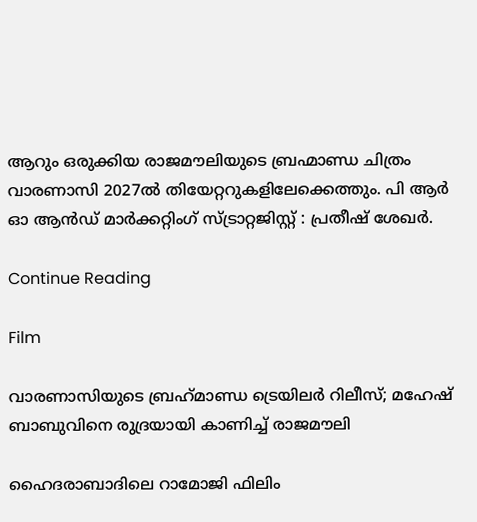ആറും ഒരുക്കിയ രാജമൗലിയുടെ ബ്രഹ്മാണ്ഡ ചിത്രം വാരണാസി 2027ൽ തിയേറ്ററുകളിലേക്കെത്തും. പി ആർ ഓ ആൻഡ് മാർക്കറ്റിംഗ് സ്ട്രാറ്റജിസ്റ്റ് : പ്രതീഷ് ശേഖർ.

Continue Reading

Film

വാരണാസിയുടെ ബ്രഹ്‌മാണ്ഡ ട്രെയിലര്‍ റിലീസ്; മഹേഷ് ബാബുവിനെ രുദ്രയായി കാണിച്ച് രാജമൗലി

ഹൈദരാബാദിലെ റാമോജി ഫിലിം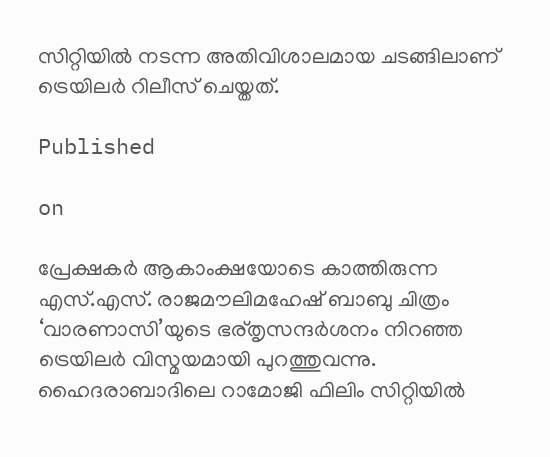സിറ്റിയില്‍ നടന്ന അതിവിശാലമായ ചടങ്ങിലാണ് ട്രെയിലര്‍ റിലീസ് ചെയ്തത്.

Published

on

പ്രേക്ഷകര്‍ ആകാംക്ഷയോടെ കാത്തിരുന്ന എസ്.എസ്. രാജമൗലിമഹേഷ് ബാബു ചിത്രം ‘വാരണാസി’യുടെ ഭര്തൃസന്ദര്‍ശനം നിറഞ്ഞ ട്രെയിലര്‍ വിസ്മയമായി പുറത്തുവന്നു. ഹൈദരാബാദിലെ റാമോജി ഫിലിം സിറ്റിയില്‍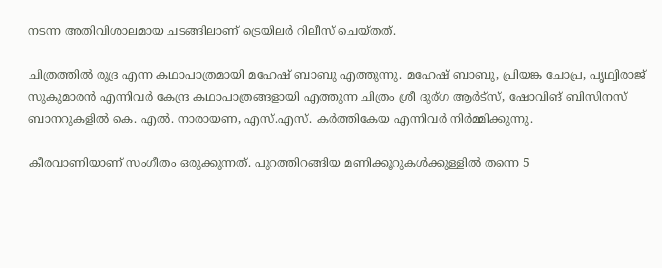നടന്ന അതിവിശാലമായ ചടങ്ങിലാണ് ട്രെയിലര്‍ റിലീസ് ചെയ്തത്.

ചിത്രത്തില്‍ രുദ്ര എന്ന കഥാപാത്രമായി മഹേഷ് ബാബു എത്തുന്നു. മഹേഷ് ബാബു, പ്രിയങ്ക ചോപ്ര, പൃഥ്വിരാജ് സുകുമാരന്‍ എന്നിവര്‍ കേന്ദ്ര കഥാപാത്രങ്ങളായി എത്തുന്ന ചിത്രം ശ്രീ ദുര്ഗ ആര്‍ട്‌സ്, ഷോവിങ് ബിസിനസ് ബാനറുകളില്‍ കെ. എല്‍. നാരായണ, എസ്.എസ്. കര്‍ത്തികേയ എന്നിവര്‍ നിര്‍മ്മിക്കുന്നു.

കീരവാണിയാണ് സംഗീതം ഒരുക്കുന്നത്. പുറത്തിറങ്ങിയ മണിക്കൂറുകള്‍ക്കുള്ളില്‍ തന്നെ 5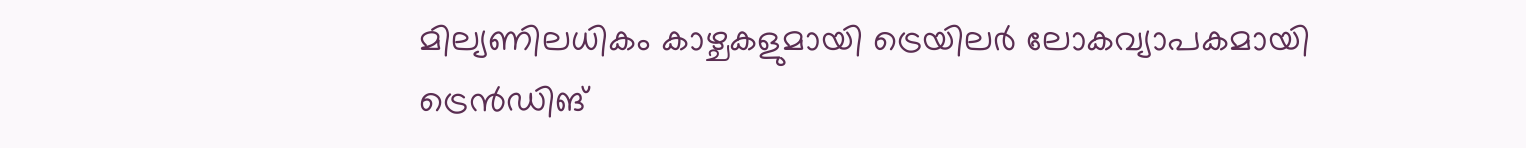മില്യണിലധികം കാഴ്ചകളുമായി ട്രെയിലര്‍ ലോകവ്യാപകമായി ട്രെന്‍ഡിങ്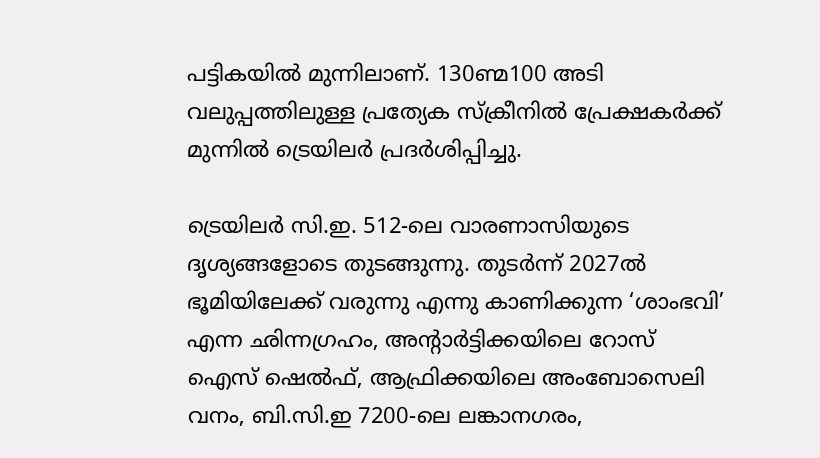പട്ടികയില്‍ മുന്നിലാണ്. 130ണ്മ100 അടി വലുപ്പത്തിലുള്ള പ്രത്യേക സ്‌ക്രീനില്‍ പ്രേക്ഷകര്‍ക്ക് മുന്നില്‍ ട്രെയിലര്‍ പ്രദര്‍ശിപ്പിച്ചു.

ട്രെയിലര്‍ സി.ഇ. 512-ലെ വാരണാസിയുടെ ദൃശ്യങ്ങളോടെ തുടങ്ങുന്നു. തുടര്‍ന്ന് 2027ല്‍ ഭൂമിയിലേക്ക് വരുന്നു എന്നു കാണിക്കുന്ന ‘ശാംഭവി’ എന്ന ഛിന്നഗ്രഹം, അന്റാര്‍ട്ടിക്കയിലെ റോസ് ഐസ് ഷെല്‍ഫ്, ആഫ്രിക്കയിലെ അംബോസെലി വനം, ബി.സി.ഇ 7200-ലെ ലങ്കാനഗരം,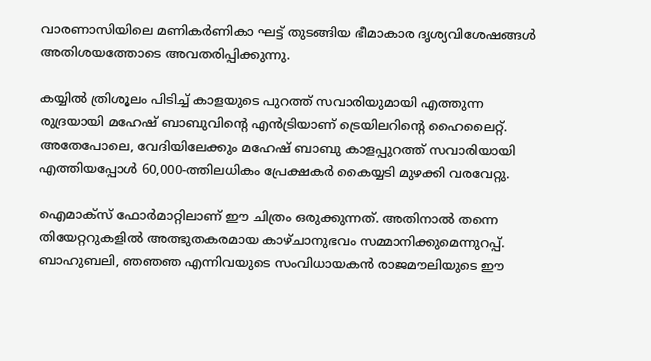വാരണാസിയിലെ മണികര്‍ണികാ ഘട്ട് തുടങ്ങിയ ഭീമാകാര ദൃശ്യവിശേഷങ്ങള്‍ അതിശയത്തോടെ അവതരിപ്പിക്കുന്നു.

കയ്യില്‍ ത്രിശൂലം പിടിച്ച് കാളയുടെ പുറത്ത് സവാരിയുമായി എത്തുന്ന രുദ്രയായി മഹേഷ് ബാബുവിന്റെ എന്‍ട്രിയാണ് ട്രെയിലറിന്റെ ഹൈലൈറ്റ്. അതേപോലെ, വേദിയിലേക്കും മഹേഷ് ബാബു കാളപ്പുറത്ത് സവാരിയായി എത്തിയപ്പോള്‍ 60,000-ത്തിലധികം പ്രേക്ഷകര്‍ കൈയ്യടി മുഴക്കി വരവേറ്റു.

ഐമാക്‌സ് ഫോര്‍മാറ്റിലാണ് ഈ ചിത്രം ഒരുക്കുന്നത്. അതിനാല്‍ തന്നെ തിയേറ്ററുകളില്‍ അത്ഭുതകരമായ കാഴ്ചാനുഭവം സമ്മാനിക്കുമെന്നുറപ്പ്. ബാഹുബലി, ഞഞഞ എന്നിവയുടെ സംവിധായകന്‍ രാജമൗലിയുടെ ഈ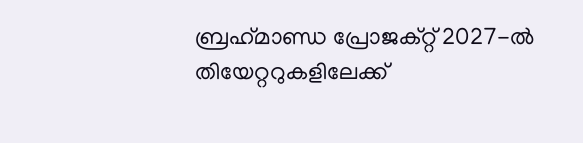ബ്രഹ്‌മാണ്ഡ പ്രോജക്റ്റ് 2027-ല്‍ തിയേറ്ററുകളിലേക്ക്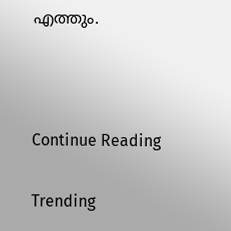എത്തും.



Continue Reading

Trending